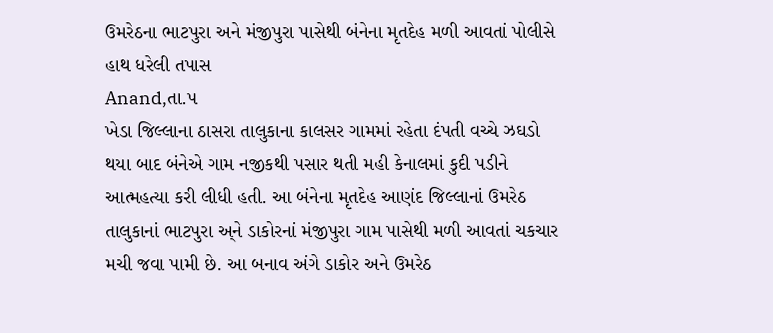ઉમરેઠના ભાટપુરા અને મંજીપુરા પાસેથી બંનેના મૃતદેહ મળી આવતાં પોલીસે હાથ ધરેલી તપાસ
Anand,તા.૫
ખેડા જિલ્લાના ઠાસરા તાલુકાના કાલસર ગામમાં રહેતા દંપતી વચ્ચે ઝઘડો થયા બાદ બંનેએ ગામ નજીકથી પસાર થતી મહી કેનાલમાં કુદી પડીને આત્મહત્યા કરી લીધી હતી. આ બંનેના મૃતદેહ આણંદ જિલ્લાનાં ઉમરેઠ તાલુકાનાં ભાટપુરા અ્ને ડાકોરનાં મંજીપુરા ગામ પાસેથી મળી આવતાં ચકચાર મચી જવા પામી છે. આ બનાવ અંગે ડાકોર અને ઉમરેઠ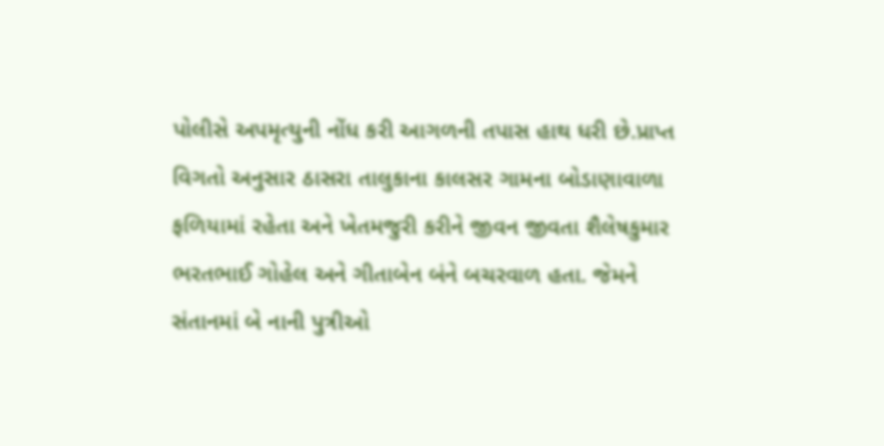પોલીસે અપમૃત્યુની નોંધ કરી આગળની તપાસ હાથ ધરી છે.પ્રાપ્ત વિગતો અનુસાર ઠાસરા તાલુકાના કાલસર ગામના બોડાણાવાળા ફળિયામાં રહેતા અને ખેતમજુરી કરીને જીવન જીવતા શૈલેષકુમાર ભરતભાઈ ગોહેલ અને ગીતાબેન બંને બચરવાળ હતા. જેમને સંતાનમાં બે નાની પુત્રીઓ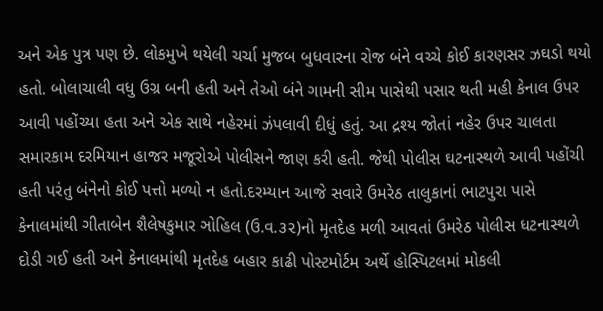અને એક પુત્ર પણ છે. લોકમુખે થયેલી ચર્ચા મુજબ બુધવારના રોજ બંને વચ્ચે કોઈ કારણસર ઝઘડો થયો હતો. બોલાચાલી વધુ ઉગ્ર બની હતી અને તેઓ બંને ગામની સીમ પાસેથી પસાર થતી મહી કેનાલ ઉપર આવી પહોંચ્યા હતા અને એક સાથે નહેરમાં ઝંપલાવી દીધું હતું. આ દ્રશ્ય જોતાં નહેર ઉપર ચાલતા સમારકામ દરમિયાન હાજર મજૂરોએ પોલીસને જાણ કરી હતી. જેથી પોલીસ ઘટનાસ્થળે આવી પહોંચી હતી પરંતુ બંનેનો કોઈ પત્તો મળ્યો ન હતો.દરમ્યાન આજે સવારે ઉમરેઠ તાલુકાનાં ભાટપુરા પાસે કેનાલમાંથી ગીતાબેન શૈલેષકુમાર ઞોહિલ (ઉ.વ.૩૨)નો મૃતદેહ મળી આવતાં ઉમરેઠ પોલીસ ધટનાસ્થળે દોડી ગઈ હતી અને કેનાલમાંથી મૃતદેહ બહાર કાઢી પોસ્ટમોર્ટમ અર્થે હોસ્પિટલમાં મોકલી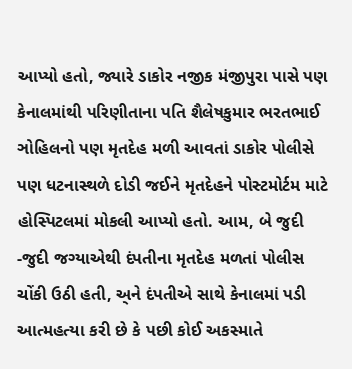આપ્યો હતો, જ્યારે ડાકોર નજીક મંજીપુરા પાસે પણ કેનાલમાંથી પરિણીતાના પતિ શૈલેષકુમાર ભરતભાઈ ઞોહિલનો પણ મૃતદેહ મળી આવતાં ડાકોર પોલીસે પણ ધટનાસ્થળે દોડી જઈને મૃતદેહને પોસ્ટમોર્ટમ માટે હોસ્પિટલમાં મોકલી આપ્યો હતો. આમ, બે જુદી -જુદી જગ્યાએથી દંપતીના મૃતદેહ મળતાં પોલીસ ચોંકી ઉઠી હતી, અ્ને દંપતીએ સાથે કેનાલમાં પડી આત્મહત્યા કરી છે કે પછી કોઈ અકસ્માતે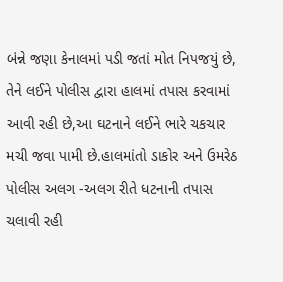બંન્ને જણા કેનાલમાં પડી જતાં મોત નિપજયું છે, તેને લઈને પોલીસ દ્વારા હાલમાં તપાસ કરવામાં આવી રહી છે,આ ઘટનાને લઈને ભારે ચકચાર મચી જવા પામી છે.હાલમાંતો ડાકોર અને ઉમરેઠ પોલીસ અલગ -અલગ રીતે ધટનાની તપાસ ચલાવી રહી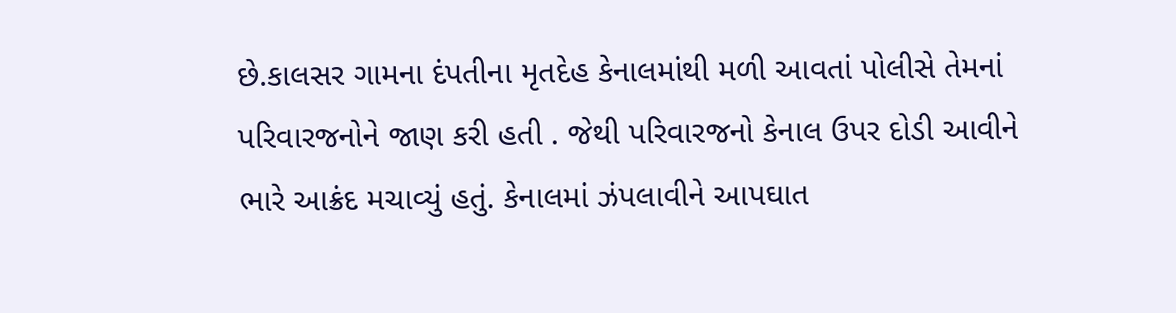છે.કાલસર ગામના દંપતીના મૃતદેહ કેનાલમાંથી મળી આવતાં પોલીસે તેમનાં પરિવારજનોને જાણ કરી હતી . જેથી પરિવારજનો કેનાલ ઉપર દોડી આવીને ભારે આક્રંદ મચાવ્યું હતું. કેનાલમાં ઝંપલાવીને આપઘાત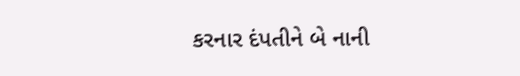કરનાર દંપતીને બે નાની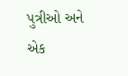પુત્રીઓ અને એક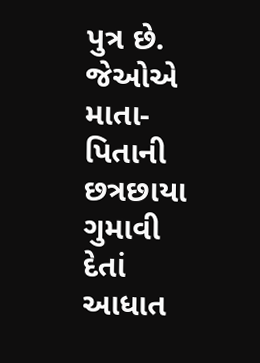પુત્ર છે. જેઓએ માતા-પિતાની છત્રછાયા ગુમાવી દેતાં આધાત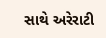સાથે અરેરાટી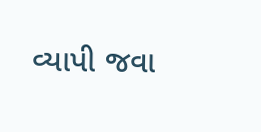વ્યાપી જવા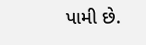પામી છે.